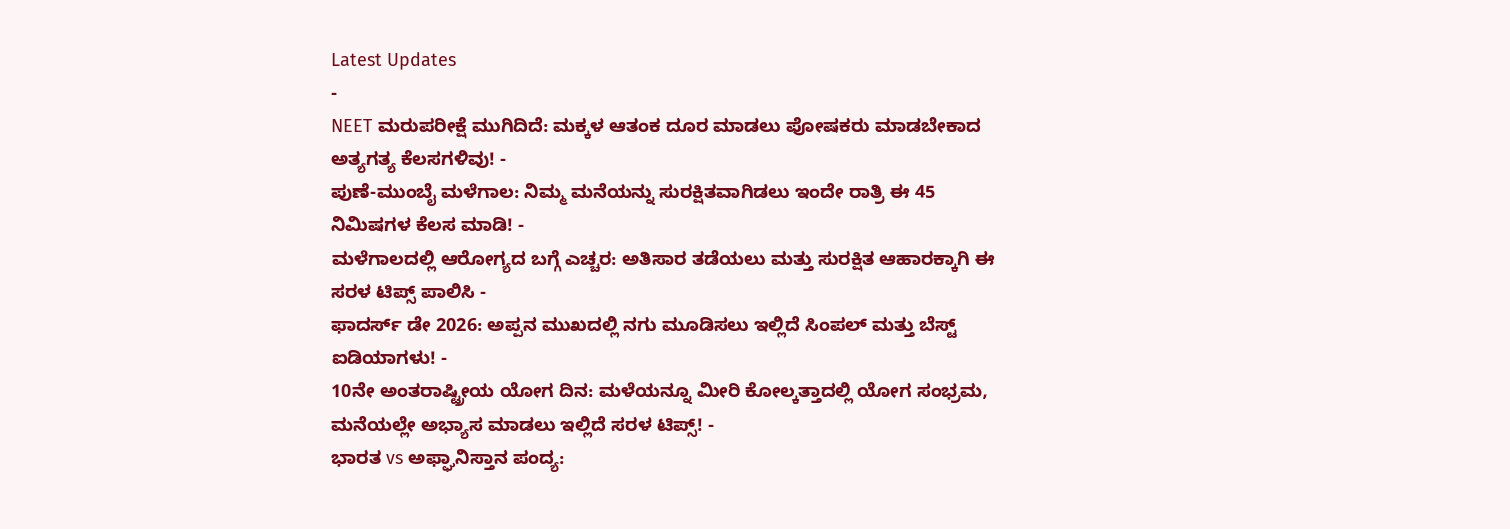Latest Updates
-
NEET ಮರುಪರೀಕ್ಷೆ ಮುಗಿದಿದೆ: ಮಕ್ಕಳ ಆತಂಕ ದೂರ ಮಾಡಲು ಪೋಷಕರು ಮಾಡಬೇಕಾದ ಅತ್ಯಗತ್ಯ ಕೆಲಸಗಳಿವು! -
ಪುಣೆ-ಮುಂಬೈ ಮಳೆಗಾಲ: ನಿಮ್ಮ ಮನೆಯನ್ನು ಸುರಕ್ಷಿತವಾಗಿಡಲು ಇಂದೇ ರಾತ್ರಿ ಈ 45 ನಿಮಿಷಗಳ ಕೆಲಸ ಮಾಡಿ! -
ಮಳೆಗಾಲದಲ್ಲಿ ಆರೋಗ್ಯದ ಬಗ್ಗೆ ಎಚ್ಚರ: ಅತಿಸಾರ ತಡೆಯಲು ಮತ್ತು ಸುರಕ್ಷಿತ ಆಹಾರಕ್ಕಾಗಿ ಈ ಸರಳ ಟಿಪ್ಸ್ ಪಾಲಿಸಿ -
ಫಾದರ್ಸ್ ಡೇ 2026: ಅಪ್ಪನ ಮುಖದಲ್ಲಿ ನಗು ಮೂಡಿಸಲು ಇಲ್ಲಿದೆ ಸಿಂಪಲ್ ಮತ್ತು ಬೆಸ್ಟ್ ಐಡಿಯಾಗಳು! -
10ನೇ ಅಂತರಾಷ್ಟ್ರೀಯ ಯೋಗ ದಿನ: ಮಳೆಯನ್ನೂ ಮೀರಿ ಕೋಲ್ಕತ್ತಾದಲ್ಲಿ ಯೋಗ ಸಂಭ್ರಮ, ಮನೆಯಲ್ಲೇ ಅಭ್ಯಾಸ ಮಾಡಲು ಇಲ್ಲಿದೆ ಸರಳ ಟಿಪ್ಸ್! -
ಭಾರತ vs ಅಫ್ಘಾನಿಸ್ತಾನ ಪಂದ್ಯ: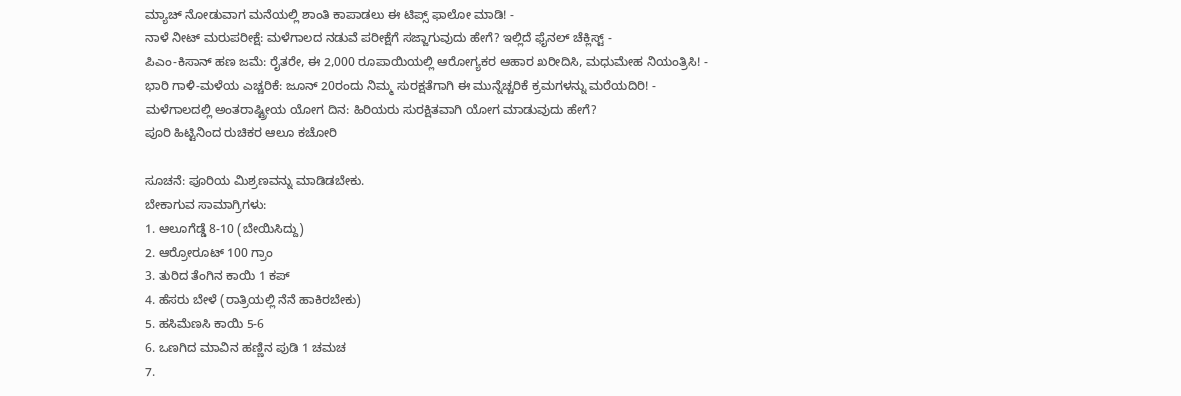ಮ್ಯಾಚ್ ನೋಡುವಾಗ ಮನೆಯಲ್ಲಿ ಶಾಂತಿ ಕಾಪಾಡಲು ಈ ಟಿಪ್ಸ್ ಫಾಲೋ ಮಾಡಿ! -
ನಾಳೆ ನೀಟ್ ಮರುಪರೀಕ್ಷೆ: ಮಳೆಗಾಲದ ನಡುವೆ ಪರೀಕ್ಷೆಗೆ ಸಜ್ಜಾಗುವುದು ಹೇಗೆ? ಇಲ್ಲಿದೆ ಫೈನಲ್ ಚೆಕ್ಲಿಸ್ಟ್ -
ಪಿಎಂ-ಕಿಸಾನ್ ಹಣ ಜಮೆ: ರೈತರೇ, ಈ 2,000 ರೂಪಾಯಿಯಲ್ಲಿ ಆರೋಗ್ಯಕರ ಆಹಾರ ಖರೀದಿಸಿ, ಮಧುಮೇಹ ನಿಯಂತ್ರಿಸಿ! -
ಭಾರಿ ಗಾಳಿ-ಮಳೆಯ ಎಚ್ಚರಿಕೆ: ಜೂನ್ 20ರಂದು ನಿಮ್ಮ ಸುರಕ್ಷತೆಗಾಗಿ ಈ ಮುನ್ನೆಚ್ಚರಿಕೆ ಕ್ರಮಗಳನ್ನು ಮರೆಯದಿರಿ! -
ಮಳೆಗಾಲದಲ್ಲಿ ಅಂತರಾಷ್ಟ್ರೀಯ ಯೋಗ ದಿನ: ಹಿರಿಯರು ಸುರಕ್ಷಿತವಾಗಿ ಯೋಗ ಮಾಡುವುದು ಹೇಗೆ?
ಪೂರಿ ಹಿಟ್ಟಿನಿಂದ ರುಚಿಕರ ಆಲೂ ಕಚೋರಿ

ಸೂಚನೆ: ಪೂರಿಯ ಮಿಶ್ರಣವನ್ನು ಮಾಡಿಡಬೇಕು.
ಬೇಕಾಗುವ ಸಾಮಾಗ್ರಿಗಳು:
1. ಆಲೂಗೆಡ್ಡೆ 8-10 (ಬೇಯಿಸಿದ್ದು)
2. ಆರ್ರೋರೂಟ್ 100 ಗ್ರಾಂ
3. ತುರಿದ ತೆಂಗಿನ ಕಾಯಿ 1 ಕಪ್
4. ಹೆಸರು ಬೇಳೆ (ರಾತ್ರಿಯಲ್ಲಿ ನೆನೆ ಹಾಕಿರಬೇಕು)
5. ಹಸಿಮೆಣಸಿ ಕಾಯಿ 5-6
6. ಒಣಗಿದ ಮಾವಿನ ಹಣ್ಣಿನ ಪುಡಿ 1 ಚಮಚ
7.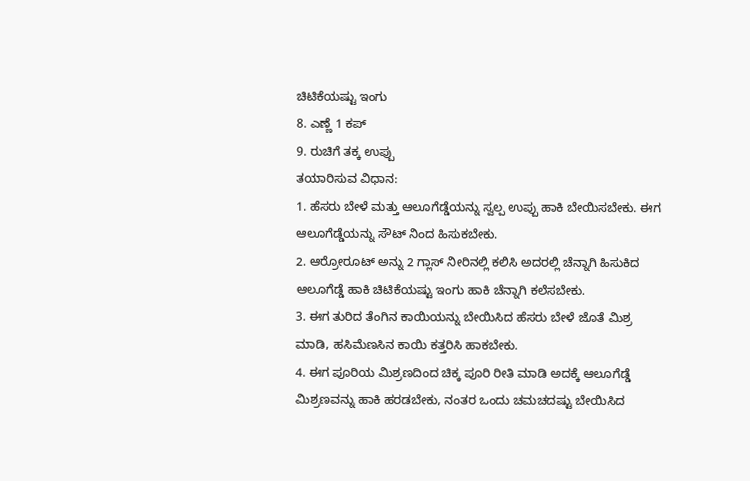ಚಿಟಿಕೆಯಷ್ಟು ಇಂಗು
8. ಎಣ್ಣೆ 1 ಕಪ್
9. ರುಚಿಗೆ ತಕ್ಕ ಉಪ್ಪು
ತಯಾರಿಸುವ ವಿಧಾನ:
1. ಹೆಸರು ಬೇಳೆ ಮತ್ತು ಆಲೂಗೆಡ್ಡೆಯನ್ನು ಸ್ವಲ್ಪ ಉಪ್ಪು ಹಾಕಿ ಬೇಯಿಸಬೇಕು. ಈಗ ಆಲೂಗೆಡ್ಡೆಯನ್ನು ಸೌಟ್ ನಿಂದ ಹಿಸುಕಬೇಕು.
2. ಆರ್ರೋರೂಟ್ ಅನ್ನು 2 ಗ್ಲಾಸ್ ನೀರಿನಲ್ಲಿ ಕಲಿಸಿ ಅದರಲ್ಲಿ ಚೆನ್ನಾಗಿ ಹಿಸುಕಿದ ಆಲೂಗೆಡ್ಡೆ ಹಾಕಿ ಚಿಟಿಕೆಯಷ್ಟು ಇಂಗು ಹಾಕಿ ಚೆನ್ನಾಗಿ ಕಲೆಸಬೇಕು.
3. ಈಗ ತುರಿದ ತೆಂಗಿನ ಕಾಯಿಯನ್ನು ಬೇಯಿಸಿದ ಹೆಸರು ಬೇಳೆ ಜೊತೆ ಮಿಶ್ರ ಮಾಡಿ, ಹಸಿಮೆಣಸಿನ ಕಾಯಿ ಕತ್ತರಿಸಿ ಹಾಕಬೇಕು.
4. ಈಗ ಪೂರಿಯ ಮಿಶ್ರಣದಿಂದ ಚಿಕ್ಕ ಪೂರಿ ರೀತಿ ಮಾಡಿ ಅದಕ್ಕೆ ಆಲೂಗೆಡ್ಡೆ ಮಿಶ್ರಣವನ್ನು ಹಾಕಿ ಹರಡಬೇಕು, ನಂತರ ಒಂದು ಚಮಚದಷ್ಟು ಬೇಯಿಸಿದ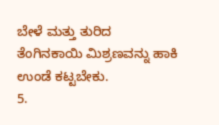ಬೇಳೆ ಮತ್ತು ತುರಿದ ತೆಂಗಿನಕಾಯಿ ಮಿಶ್ರಣವನ್ನು ಹಾಕಿ ಉಂಡೆ ಕಟ್ಟಬೇಕು.
5.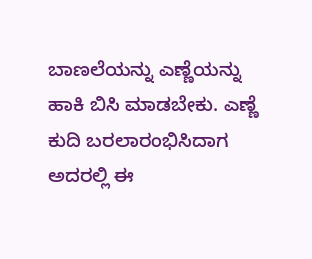ಬಾಣಲೆಯನ್ನು ಎಣ್ಣೆಯನ್ನು ಹಾಕಿ ಬಿಸಿ ಮಾಡಬೇಕು. ಎಣ್ಣೆ ಕುದಿ ಬರಲಾರಂಭಿಸಿದಾಗ ಅದರಲ್ಲಿ ಈ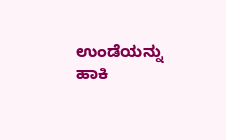ಉಂಡೆಯನ್ನು ಹಾಕಿ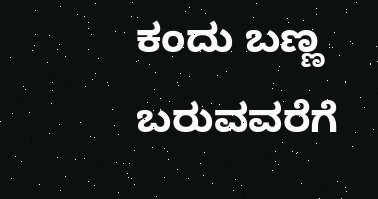ಕಂದು ಬಣ್ಣ ಬರುವವರೆಗೆ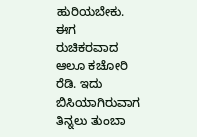ಹುರಿಯಬೇಕು.
ಈಗ ರುಚಿಕರವಾದ ಆಲೂ ಕಚೋರಿ ರೆಡಿ. ಇದು ಬಿಸಿಯಾಗಿರುವಾಗ ತಿನ್ನಲು ತುಂಬಾ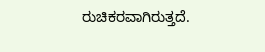ರುಚಿಕರವಾಗಿರುತ್ತದೆ.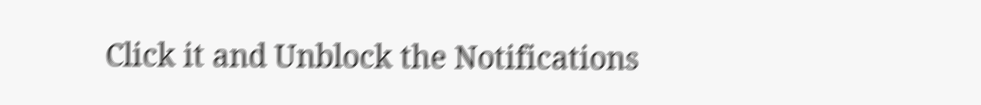Click it and Unblock the Notifications